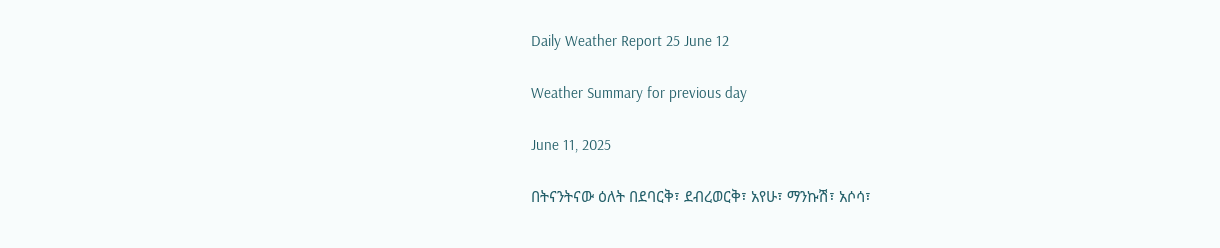Daily Weather Report 25 June 12

Weather Summary for previous day

June 11, 2025

በትናንትናው ዕለት በደባርቅ፣ ደብረወርቅ፣ አየሁ፣ ማንኩሽ፣ አሶሳ፣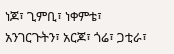ነጆ፣ ጊምቢ፣ ነቀምቴ፣ አንገርጉትን፣ አርጆ፣ ጎሬ፣ ጋቲራ፣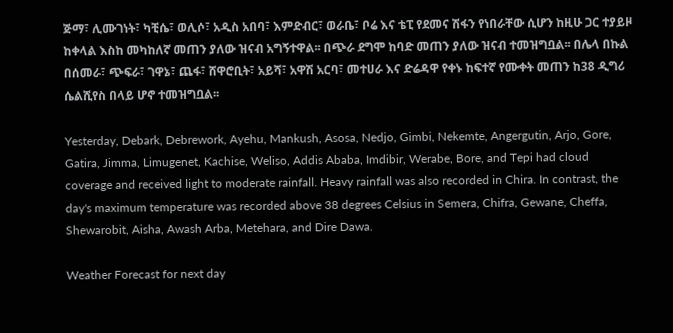ጅማ፣ ሊሙገነት፣ ካቺሴ፣ ወሊሶ፣ አዲስ አበባ፣ እምድብር፣ ወራቤ፣ ቦሬ እና ቴፒ የደመና ሽፋን የነበራቸው ሲሆን ከዚሁ ጋር ተያይዞ ከቀላል እስከ መካከለኛ መጠን ያለው ዝናብ አግኝተዋል፡፡ በጭራ ደግሞ ከባድ መጠን ያለው ዝናብ ተመዝግቧል፡፡ በሌላ በኩል በሰመራ፣ ጭፍራ፣ ገዋኔ፣ ጨፋ፣ ሸዋሮቢት፣ አይሻ፣ አዋሽ አርባ፣ መተሀራ እና ድሬዳዋ የቀኑ ከፍተኛ የሙቀት መጠን ከ38 ዲግሪ ሴልሺየስ በላይ ሆኖ ተመዝግቧል፡፡

Yesterday, Debark, Debrework, Ayehu, Mankush, Asosa, Nedjo, Gimbi, Nekemte, Angergutin, Arjo, Gore, Gatira, Jimma, Limugenet, Kachise, Weliso, Addis Ababa, Imdibir, Werabe, Bore, and Tepi had cloud coverage and received light to moderate rainfall. Heavy rainfall was also recorded in Chira. In contrast, the day's maximum temperature was recorded above 38 degrees Celsius in Semera, Chifra, Gewane, Cheffa, Shewarobit, Aisha, Awash Arba, Metehara, and Dire Dawa.

Weather Forecast for next day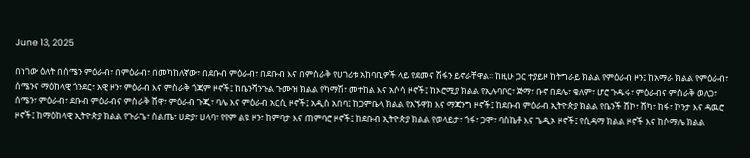June 13, 2025

በነገው ዕለት በሰሜን ምዕራብ፣ በምዕራብ፣ በመካከለኛው፣ በደቡብ ምዕራብ፣ በደቡብ እና በምስራቅ የሀገሪቱ አከባቢዎች ላይ የደመና ሽፋን ይኖራቸዋል፡፡ ከዚሁ ጋር ተያይዞ ከትግራይ ክልል የምዕራብ ዞን፤ ከአማራ ክልል የምዕራብ፣ ሰሜንና ማዕከላዊ ጎንደር፣ አዊ ዞን፣ ምዕራብ እና ምስራቅ ጎጃም ዞኖች፤ ከቤንሻንጉል ጉሙዝ ክልል የካማሽ፣ መተከል እና አሶሳ ዞኖች፤ ከኦሮሚያ ክልል የኢሉባቦር፣ ጅማ፣ ቡኖ በደሌ፣ ቄለም፣ ሆሮ ጉዱሩ፣ ምዕራብና ምስራቅ ወለጋ፣ ሰሜን፣ ምዕራብ፣ ደቡብ ምዕራብና ምስራቅ ሸዋ፣ ምዕራብ ጉጂ፣ ባሌ እና ምዕራብ አርሲ ዞኖች፤ አዲስ አበባ፤ ከጋምቤላ ክልል የአኙዋክ እና ማጃንግ ዞኖች፤ ከደቡብ ምዕራብ ኢትዮጵያ ክልል የቤንች ሸኮ፣ ሸካ፣ ከፋ፣ ኮንታ እና ዳዉሮ ዞኖች፤ ከማዕከላዊ ኢትዮጵያ ክልል የጉራጌ፣ ስልጤ፣ ሀድያ፣ ሀላባ፣ የየም ልዩ ዞን፣ ከምባታ እና ጠምባሮ ዞኖች፤ ከደቡብ ኢትዮጵያ ክልል የወላይታ፣ ጎፋ፣ ጋሞ፣ ባስኬቶ እና ጌዲኦ ዞኖች፤ የሲዳማ ክልል ዞኖች እና ከሶማሌ ክልል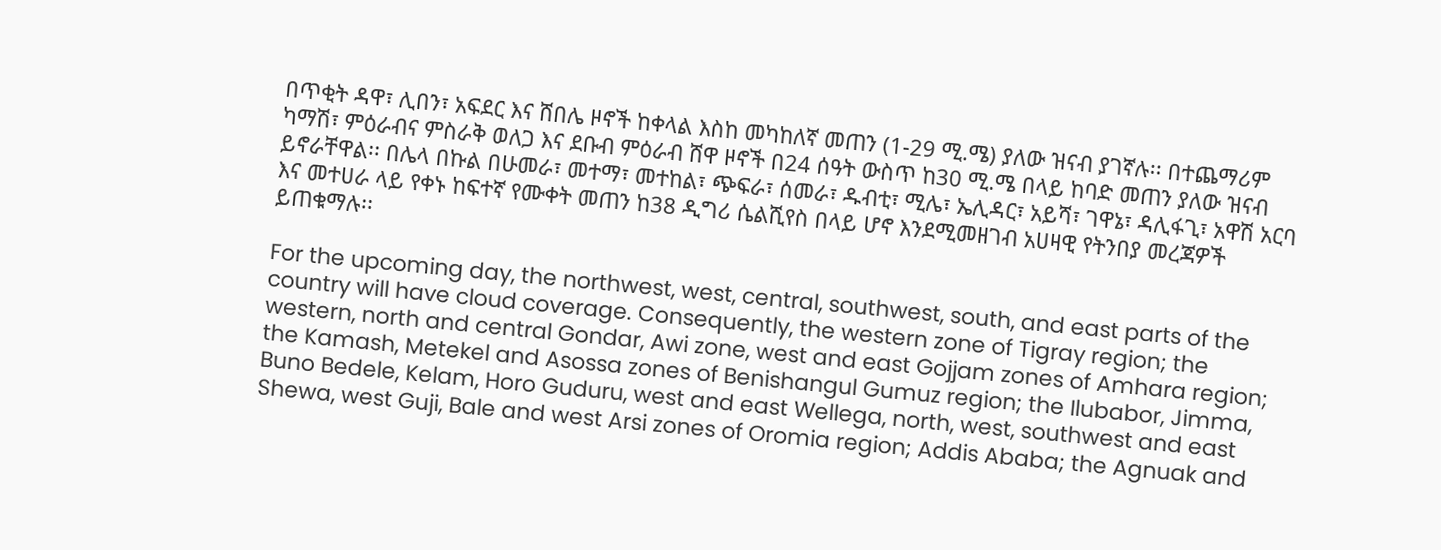በጥቂት ዳዋ፣ ሊበን፣ አፍደር እና ሸበሌ ዞኖች ከቀላል እስከ መካከለኛ መጠን (1-29 ሚ.ሜ) ያለው ዝናብ ያገኛሉ፡፡ በተጨማሪም ካማሽ፣ ምዕራብና ምስራቅ ወለጋ እና ደቡብ ምዕራብ ሸዋ ዞኖች በ24 ሰዓት ውስጥ ከ30 ሚ.ሜ በላይ ከባድ መጠን ያለው ዝናብ ይኖራቸዋል፡፡ በሌላ በኩል በሁመራ፣ መተማ፣ መተከል፣ ጭፍራ፣ ሰመራ፣ ዱብቲ፣ ሚሌ፣ ኤሊዳር፣ አይሻ፣ ገዋኔ፣ ዳሊፋጊ፣ አዋሽ አርባ እና መተሀራ ላይ የቀኑ ከፍተኛ የሙቀት መጠን ከ38 ዲግሪ ሴልሺየስ በላይ ሆኖ እንደሚመዘገብ አሀዛዊ የትንበያ መረጃዎች ይጠቁማሉ፡፡

For the upcoming day, the northwest, west, central, southwest, south, and east parts of the country will have cloud coverage. Consequently, the western zone of Tigray region; the western, north and central Gondar, Awi zone, west and east Gojjam zones of Amhara region; the Kamash, Metekel and Asossa zones of Benishangul Gumuz region; the Ilubabor, Jimma, Buno Bedele, Kelam, Horo Guduru, west and east Wellega, north, west, southwest and east Shewa, west Guji, Bale and west Arsi zones of Oromia region; Addis Ababa; the Agnuak and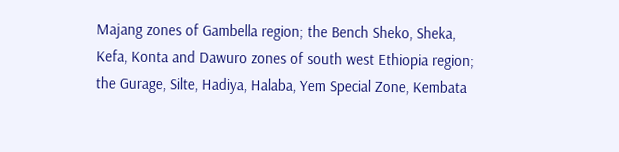Majang zones of Gambella region; the Bench Sheko, Sheka, Kefa, Konta and Dawuro zones of south west Ethiopia region; the Gurage, Silte, Hadiya, Halaba, Yem Special Zone, Kembata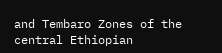and Tembaro Zones of the central Ethiopian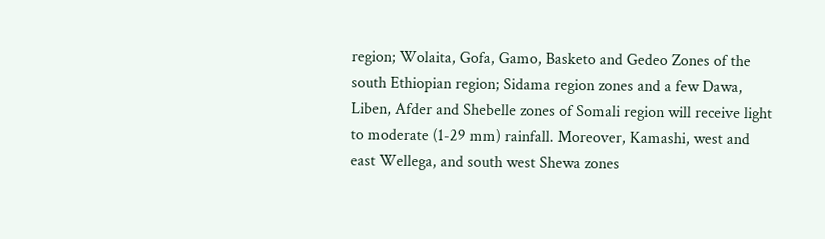region; Wolaita, Gofa, Gamo, Basketo and Gedeo Zones of the south Ethiopian region; Sidama region zones and a few Dawa, Liben, Afder and Shebelle zones of Somali region will receive light to moderate (1-29 mm) rainfall. Moreover, Kamashi, west and east Wellega, and south west Shewa zones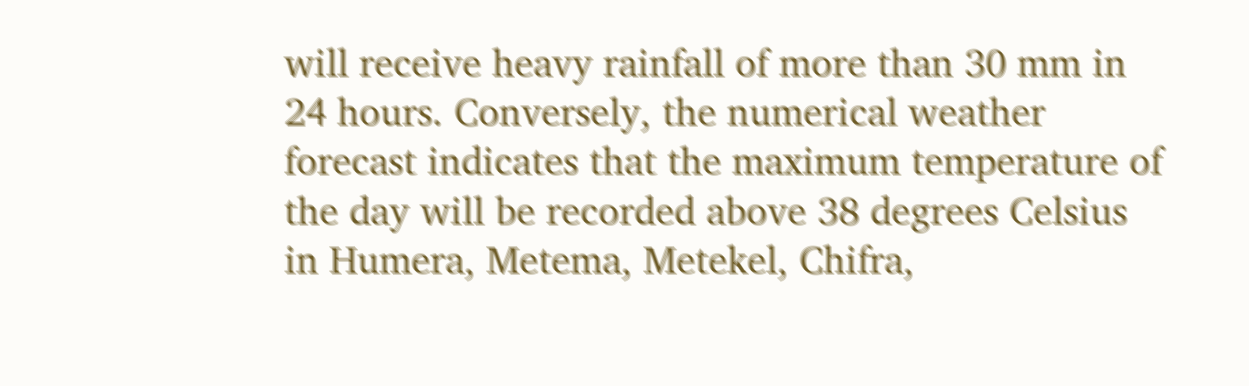will receive heavy rainfall of more than 30 mm in 24 hours. Conversely, the numerical weather forecast indicates that the maximum temperature of the day will be recorded above 38 degrees Celsius in Humera, Metema, Metekel, Chifra,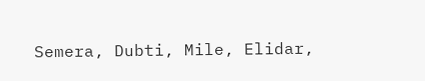Semera, Dubti, Mile, Elidar,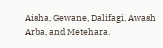Aisha, Gewane, Dalifagi, Awash Arba, and Metehara.